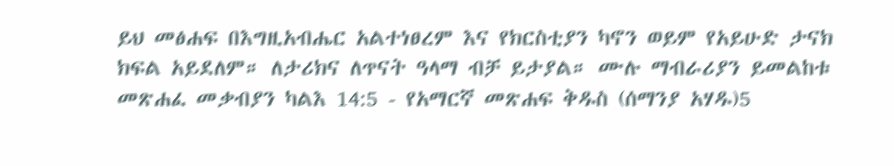ይህ መፅሐፍ በእግዚአብሔር አልተነፀረም እና የክርስቲያን ካኖን ወይም የአይሁድ ታናክ ክፍል አይደለም። ለታሪክና ለጥናት ዓላማ ብቻ ይታያል። ሙሉ ማብራሪያን ይመልከቱ መጽሐፈ መቃብያን ካልእ 14:5 - የአማርኛ መጽሐፍ ቅዱስ (ሰማንያ አሃዱ)5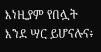እነዚያም የበሏት እንደ ሣር ይሆናሉና፥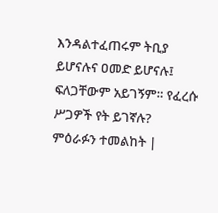እንዳልተፈጠሩም ትቢያ ይሆናሉና ዐመድ ይሆናሉ፤ ፍለጋቸውም አይገኝም። የፈረሱ ሥጋዎች የት ይገኛሉ? ምዕራፉን ተመልከት |